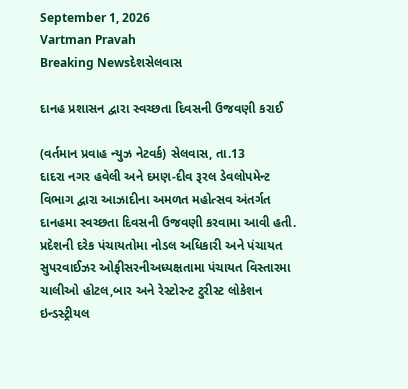September 1, 2026
Vartman Pravah
Breaking Newsદેશસેલવાસ

દાનહ પ્રશાસન દ્વારા સ્‍વચ્‍છતા દિવસની ઉજવણી કરાઈ

(વર્તમાન પ્રવાહ ન્‍યુઝ નેટવર્ક) સેલવાસ, તા.13
દાદરા નગર હવેલી અને દમણ-દીવ રૂરલ ડેવલોપમેન્‍ટ વિભાગ દ્વારા આઝાદીના અમળત મહોત્‍સવ અંતર્ગત દાનહમા સ્‍વચ્‍છતા દિવસની ઉજવણી કરવામા આવી હતી.
પ્રદેશની દરેક પંચાયતોમા નોડલ અધિકારી અને પંચાયત સુપરવાઈઝર ઓફીસરનીઅધ્‍યક્ષતામા પંચાયત વિસ્‍તારમા ચાલીઓ હોટલ,બાર અને રેસ્‍ટોરન્‍ટ ટુરીસ્‍ટ લોકેશન ઇન્‍ડસ્‍ટ્રીયલ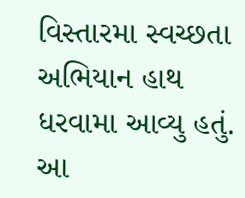વિસ્‍તારમા સ્‍વચ્‍છતા અભિયાન હાથ ધરવામા આવ્‍યુ હતું. આ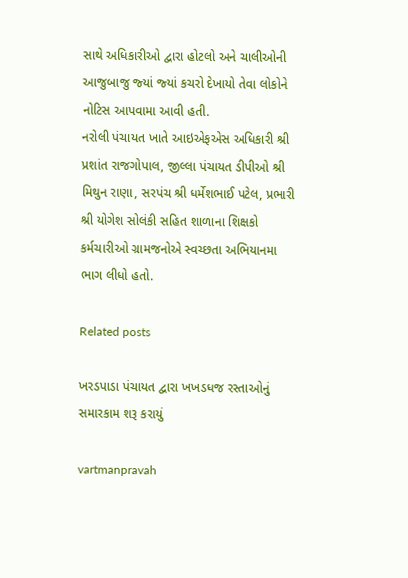સાથે અધિકારીઓ દ્વારા હોટલો અને ચાલીઓની આજુબાજુ જ્‍યાં જ્‍યાં કચરો દેખાયો તેવા લોકોને નોટિસ આપવામા આવી હતી.
નરોલી પંચાયત ખાતે આઇએફએસ અધિકારી શ્રી પ્રશાંત રાજગોપાલ, જીલ્લા પંચાયત ડીપીઓ શ્રી મિથુન રાણા, સરપંચ શ્રી ધર્મેશભાઈ પટેલ, પ્રભારી શ્રી યોગેશ સોલંકી સહિત શાળાના શિક્ષકો કર્મચારીઓ ગ્રામજનોએ સ્‍વચ્‍છતા અભિયાનમા ભાગ લીધો હતો.

Related posts

ખરડપાડા પંચાયત દ્વારા ખખડધજ રસ્‍તાઓનું સમારકામ શરૂ કરાયું

vartmanpravah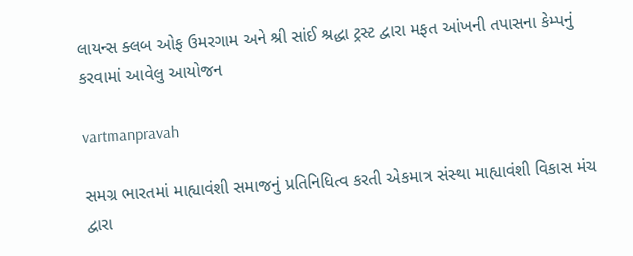લાયન્‍સ ક્‍લબ ઓફ ઉમરગામ અને શ્રી સાંઈ શ્રદ્ધા ટ્રસ્‍ટ દ્વારા મફત આંખની તપાસના કેમ્‍પનું કરવામાં આવેલુ આયોજન

vartmanpravah

સમગ્ર ભારતમાં માહ્યાવંશી સમાજનું પ્રતિનિધિત્‍વ કરતી એકમાત્ર સંસ્‍થા માહ્યાવંશી વિકાસ મંચ દ્વારા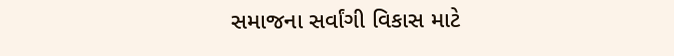સમાજના સર્વાંગી વિકાસ માટે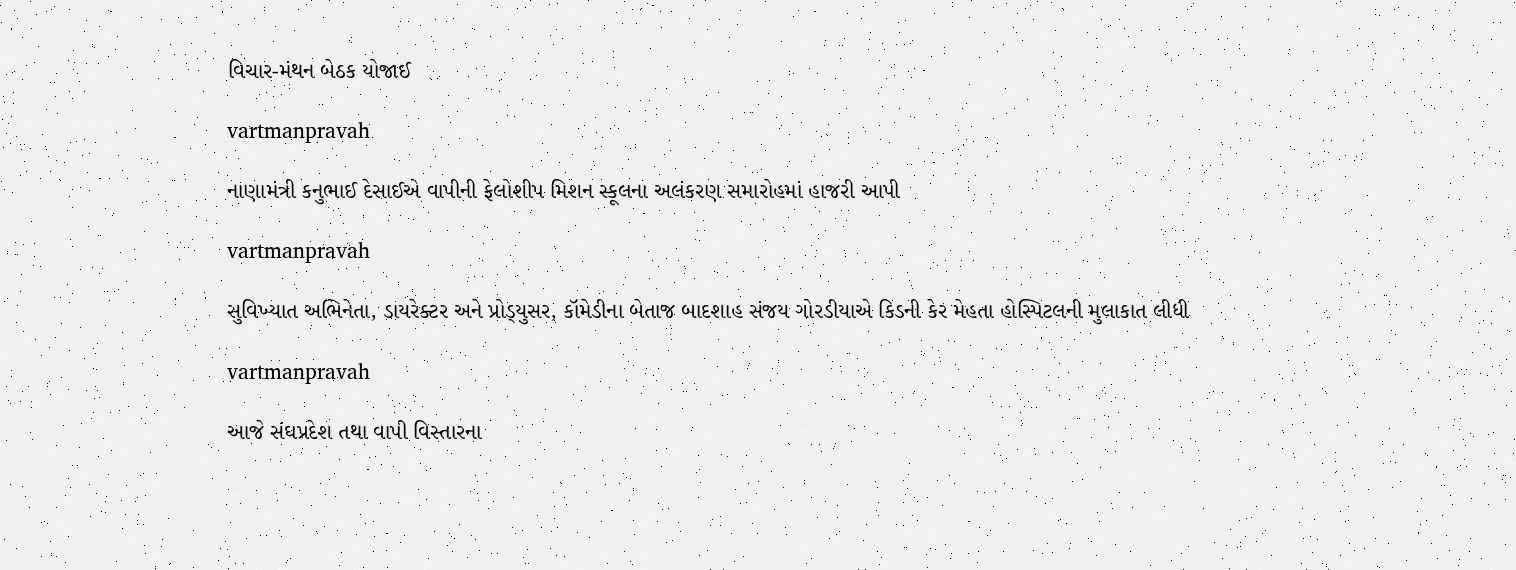વિચાર-મંથન બેઠક યોજાઈ

vartmanpravah

નાણામંત્રી કનુભાઈ દેસાઈએ વાપીની ફેલોશીપ મિશન સ્કૂલના અલંકરણ સમારોહમાં હાજરી આપી

vartmanpravah

સુવિખ્‍યાત અભિનેતા, ડાયરેક્‍ટર અને પ્રોડ્‍યુસર, કૉમેડીના બેતાજ બાદશાહ સંજય ગોરડીયાએ કિડની કેર મેહતા હોસ્‍પિટલની મુલાકાત લીધી

vartmanpravah

આજે સંઘપ્રદેશ તથા વાપી વિસ્‍તારના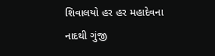શિવાલયો હર હર મહાદેવના નાદથી ગુંજી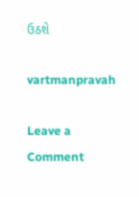ઉઠશે

vartmanpravah

Leave a Comment